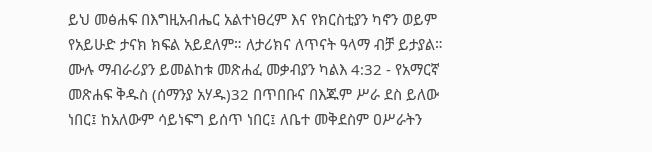ይህ መፅሐፍ በእግዚአብሔር አልተነፀረም እና የክርስቲያን ካኖን ወይም የአይሁድ ታናክ ክፍል አይደለም። ለታሪክና ለጥናት ዓላማ ብቻ ይታያል። ሙሉ ማብራሪያን ይመልከቱ መጽሐፈ መቃብያን ካልእ 4:32 - የአማርኛ መጽሐፍ ቅዱስ (ሰማንያ አሃዱ)32 በጥበቡና በእጁም ሥራ ደስ ይለው ነበር፤ ከአለውም ሳይነፍግ ይሰጥ ነበር፤ ለቤተ መቅደስም ዐሥራትን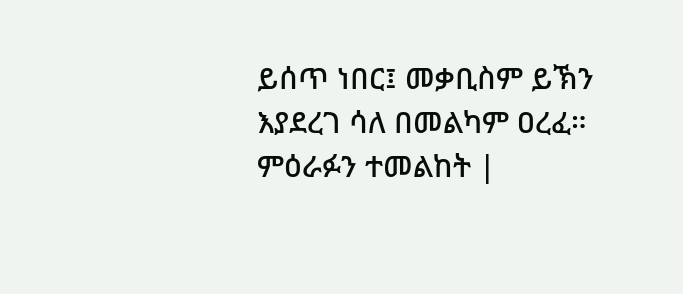ይሰጥ ነበር፤ መቃቢስም ይኽን እያደረገ ሳለ በመልካም ዐረፈ። ምዕራፉን ተመልከት |